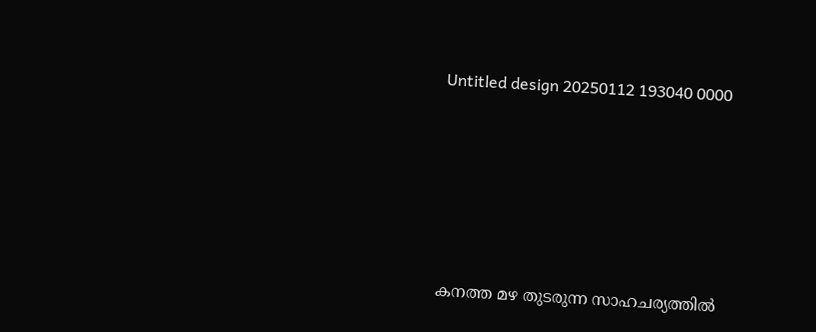Untitled design 20250112 193040 0000







കനത്ത മഴ തുടരുന്ന സാഹചര്യത്തില്‍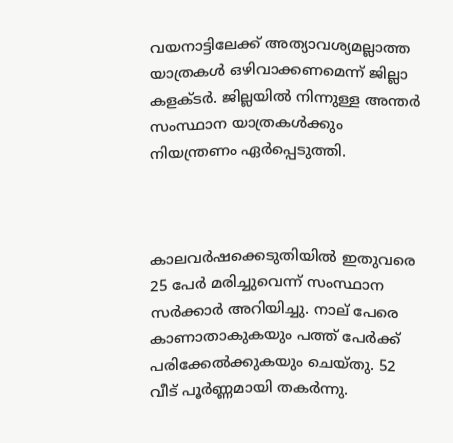വയനാട്ടിലേക്ക് അത്യാവശ്യമല്ലാത്ത യാത്രകൾ ഒഴിവാക്കണമെന്ന് ജില്ലാ കളക്ടർ. ജില്ലയിൽ നിന്നുള്ള അന്ത‍ർ സംസ്ഥാന യാത്രകൾക്കും നിയന്ത്രണം ഏര്‍പ്പെടുത്തി.



കാലവർഷക്കെടുതിയിൽ ഇതുവരെ 25 പേർ മരിച്ചുവെന്ന് സംസ്ഥാന സർക്കാർ അറിയിച്ചു. നാല് പേരെ കാണാതാകുകയും പത്ത് പേർക്ക് പരിക്കേൽക്കുകയും ചെയ്തു. 52 വീട് പൂർണ്ണമായി തകർന്നു.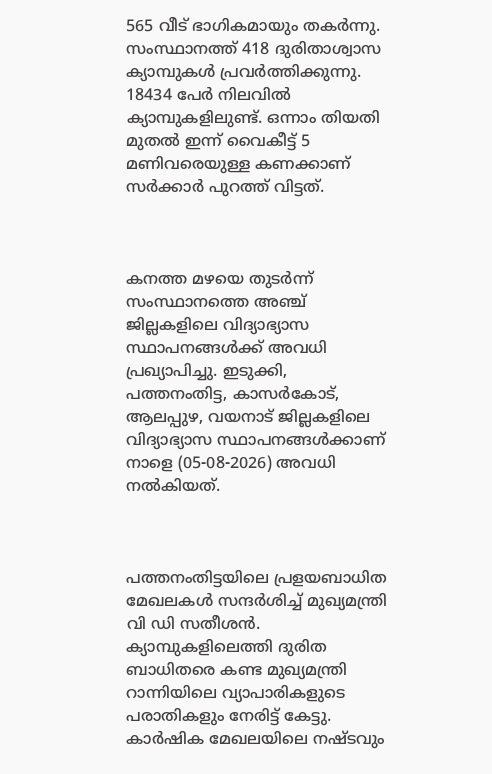565 വീട് ഭാഗികമായും തകർന്നു. സംസ്ഥാനത്ത് 418 ദുരിതാശ്വാസ ക്യാമ്പുകൾ പ്രവർത്തിക്കുന്നു. 18434 പേർ നിലവിൽ ക്യാമ്പുകളിലുണ്ട്. ഒന്നാം തിയതി മുതൽ ഇന്ന് വൈകീട്ട് 5 മണിവരെയുള്ള കണക്കാണ് സർക്കാർ പുറത്ത് വിട്ടത്.



കനത്ത മഴയെ തുടർന്ന് സംസ്ഥാനത്തെ അഞ്ച് ജില്ലകളിലെ വിദ്യാഭ്യാസ സ്ഥാപനങ്ങൾക്ക് അവധി പ്രഖ്യാപിച്ചു. ഇടുക്കി, പത്തനംതിട്ട, കാസർകോട്, ആലപ്പുഴ, വയനാട് ജില്ലകളിലെ വിദ്യാഭ്യാസ സ്ഥാപനങ്ങൾക്കാണ് നാളെ (05-08-2026) അവധി നൽകിയത്.



പത്തനംതിട്ടയിലെ പ്രളയബാധിത മേഖലകൾ സന്ദർശിച്ച് മുഖ്യമന്ത്രി വി ഡി സതീശൻ. ക്യാമ്പുകളിലെത്തി ദുരിത ബാധിതരെ കണ്ട മുഖ്യമന്ത്രി റാന്നിയിലെ വ്യാപാരികളുടെ പരാതികളും നേരിട്ട് കേട്ടു. കാർഷിക മേഖലയിലെ നഷ്ടവും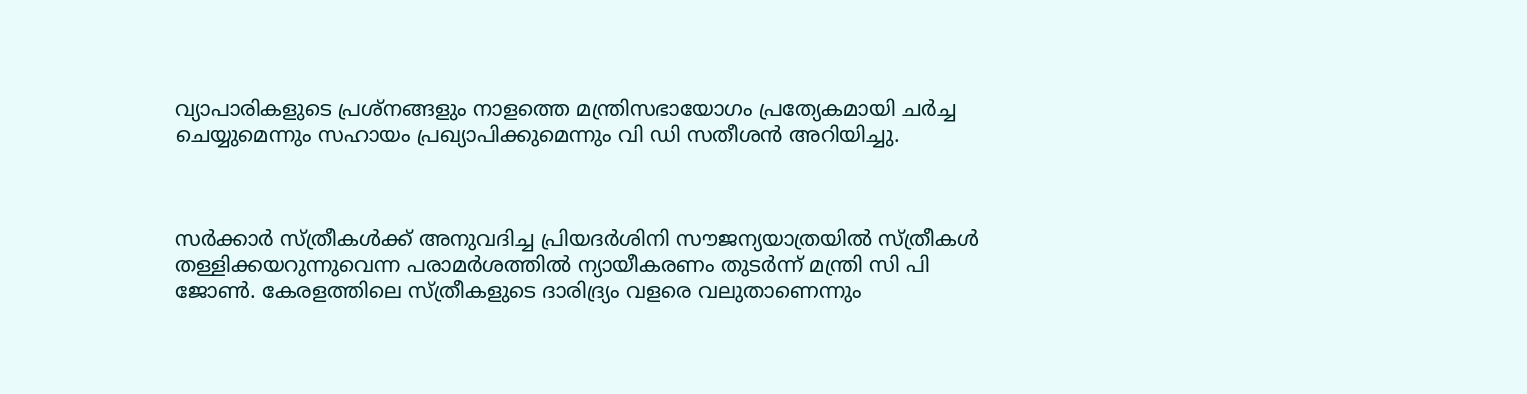വ്യാപാരികളുടെ പ്രശ്നങ്ങളും നാളത്തെ മന്ത്രിസഭായോഗം പ്രത്യേകമായി ചർച്ച ചെയ്യുമെന്നും സഹായം പ്രഖ്യാപിക്കുമെന്നും വി ഡി സതീശൻ അറിയിച്ചു.



സർക്കാർ സ്ത്രീകൾക്ക് അനുവദിച്ച പ്രിയദർശിനി സൗജന്യയാത്രയിൽ സ്ത്രീകൾ തള്ളിക്കയറുന്നുവെന്ന പരാമർശത്തിൽ ന്യായീകരണം തുടർന്ന് മന്ത്രി സി പി ജോൺ. കേരളത്തിലെ സ്ത്രീകളുടെ ദാരിദ്ര്യം വളരെ വലുതാണെന്നും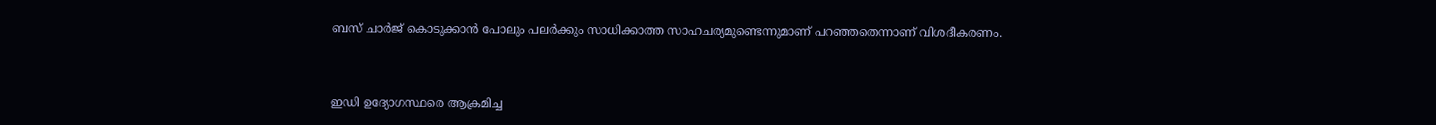ബസ് ചാർജ് കൊടുക്കാൻ പോലും പലർക്കും സാധിക്കാത്ത സാഹചര്യമുണ്ടെന്നുമാണ് പറഞ്ഞതെന്നാണ് വിശദീകരണം.



ഇഡി ഉദ്യോഗസ്ഥരെ ആക്രമിച്ച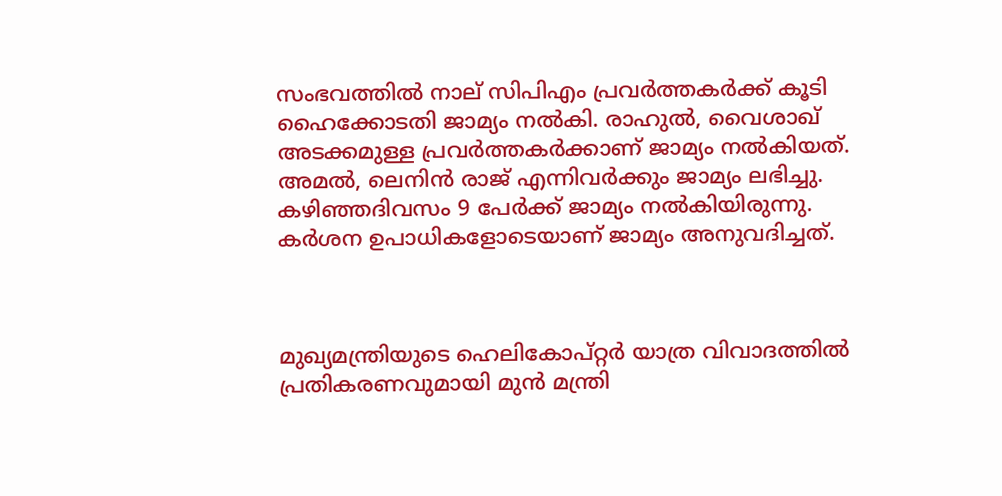സംഭവത്തിൽ നാല് സിപിഎം പ്രവർത്തകർക്ക് കൂടി ഹൈക്കോടതി ജാമ്യം നൽകി. രാഹുൽ, വൈശാഖ് അടക്കമുള്ള പ്രവർത്തകർക്കാണ് ജാമ്യം നൽകിയത്. അമൽ, ലെനിൻ രാജ് എന്നിവർക്കും ജാമ്യം ലഭിച്ചു. കഴിഞ്ഞദിവസം 9 പേർക്ക് ജാമ്യം നൽകിയിരുന്നു. കർശന ഉപാധികളോടെയാണ് ജാമ്യം അനുവദിച്ചത്.



മുഖ്യമന്ത്രിയുടെ ഹെലികോപ്റ്റർ യാത്ര വിവാദത്തില്‍ പ്രതികരണവുമായി മുൻ മന്ത്രി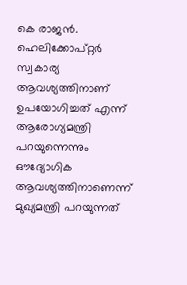കെ രാജൻ. ഹെലിക്കോപ്റ്റർ സ്വകാര്യ ആവശ്യത്തിനാണ് ഉപയോഗിച്ചത് എന്ന് ആരോഗ്യമന്ത്രി പറയുന്നെന്നും ഔദ്യോഗിക ആവശ്യത്തിനാണെന്ന് മുഖ്യമന്ത്രി പറയുന്നത്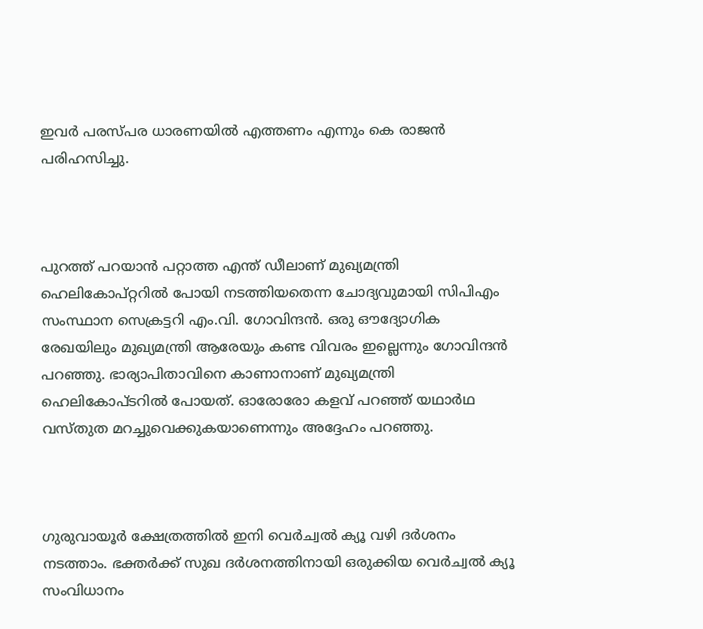ഇവർ പരസ്പര ധാരണയിൽ എത്തണം എന്നും കെ രാജൻ പരിഹസിച്ചു.



പുറത്ത് പറയാൻ പറ്റാത്ത എന്ത് ഡീലാണ് മുഖ്യമന്ത്രി ഹെലികോപ്റ്ററിൽ പോയി നടത്തിയതെന്ന ചോദ്യവുമായി സിപിഎം സംസ്ഥാന സെക്രട്ടറി എം.വി. ഗോവിന്ദൻ. ഒരു ഔദ്യോഗിക രേഖയിലും മുഖ്യമന്ത്രി ആരേയും കണ്ട വിവരം ഇല്ലെന്നും ഗോവിന്ദൻ പറഞ്ഞു. ഭാര്യാപിതാവിനെ കാണാനാണ് മുഖ്യമന്ത്രി ഹെലികോപ്ടറിൽ പോയത്. ഓരോരോ കളവ് പറഞ്ഞ് യഥാർഥ വസ്തുത മറച്ചുവെക്കുകയാണെന്നും അദ്ദേഹം പറഞ്ഞു.



ഗുരുവായൂർ ക്ഷേത്രത്തിൽ ഇനി വെർച്വൽ ക്യൂ വഴി ദർശനം നടത്താം. ഭക്തർക്ക് സുഖ ദർശനത്തിനായി ഒരുക്കിയ വെർച്വൽ ക്യൂ സംവിധാനം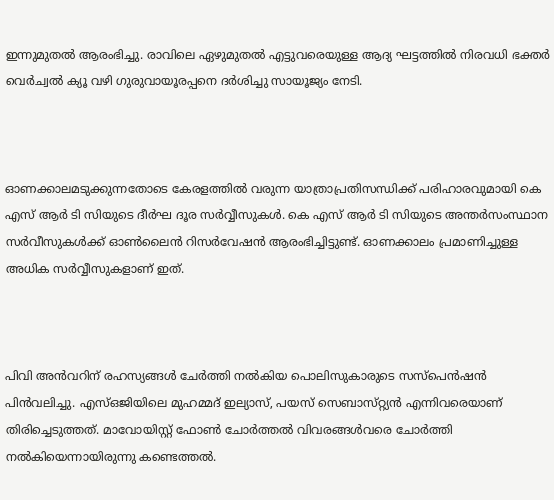ഇന്നുമുതൽ ആരംഭിച്ചു. രാവിലെ ഏഴുമുതൽ എട്ടുവരെയുള്ള ആദ്യ ഘട്ടത്തിൽ നിരവധി ഭക്തർ വെർച്വൽ ക്യൂ വഴി ഗുരുവായൂരപ്പനെ ദർശിച്ചു സായൂജ്യം നേടി.



ഓണക്കാലമടുക്കുന്നതോടെ കേരളത്തിൽ വരുന്ന യാത്രാപ്രതിസന്ധിക്ക് പരിഹാരവുമായി കെ എസ് ആർ ടി സിയുടെ ദീർഘ ദൂര സർവ്വീസുകൾ. കെ എസ് ആർ ടി സിയുടെ അന്തർസംസ്ഥാന സർവീസുകൾക്ക് ഓൺലൈൻ റിസർവേഷൻ ആരംഭിച്ചിട്ടുണ്ട്. ഓണക്കാലം പ്രമാണിച്ചുള്ള അധിക സർവ്വീസുകളാണ് ഇത്.



പിവി അൻവറിന് രഹസ്യങ്ങൾ ചേർത്തി നൽകിയ പൊലിസുകാരുടെ സസ്പെൻഷൻ പിൻവലിച്ചു. എസ്ഒജിയിലെ മുഹമ്മദ് ഇല്യാസ്, പയസ് സെബാസ്‌റ്റ്യൻ എന്നിവരെയാണ് തിരിച്ചെടുത്തത്. മാവോയിസ്റ്റ് ഫോൺ ചോർത്തൽ വിവരങ്ങൾവരെ ചോർത്തി നൽകിയെന്നായിരുന്നു കണ്ടെത്തൽ.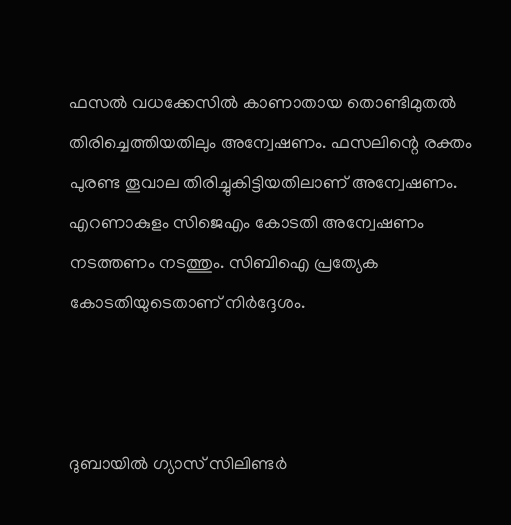ഫസൽ വധക്കേസില്‍ കാണാതായ തൊണ്ടിമുതൽ തിരിച്ചെത്തിയതിലും അന്വേഷണം. ഫസലിന്റെ രക്തം പുരണ്ട തൂവാല തിരിച്ചുകിട്ടിയതിലാണ് അന്വേഷണം. എറണാകുളം സിജെഎം കോടതി അന്വേഷണം നടത്തണം നടത്തും. സിബിഐ പ്രത്യേക കോടതിയുടെതാണ് നിർദ്ദേശം.



ദുബായിൽ ഗ്യാസ് സിലിണ്ടർ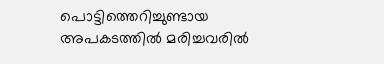പൊട്ടിത്തെറിച്ചുണ്ടായ അപകടത്തിൽ മരിച്ചവരിൽ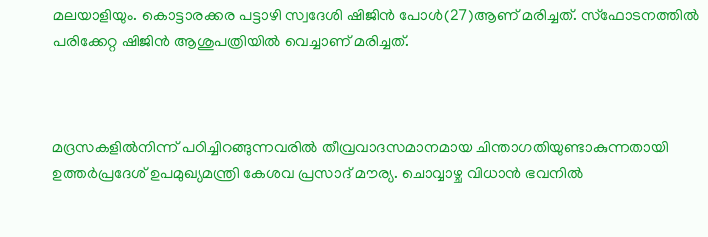മലയാളിയും. കൊട്ടാരക്കര പട്ടാഴി സ്വദേശി ഷിജിൻ പോൾ(27)ആണ് മരിച്ചത്. സ്ഫോടനത്തിൽ പരിക്കേറ്റ ഷിജിൻ ആശുപത്രിയിൽ വെച്ചാണ് മരിച്ചത്.



മദ്രസകളിൽനിന്ന് പഠിച്ചിറങ്ങുന്നവരിൽ തീവ്രവാദസമാനമായ ചിന്താഗതിയുണ്ടാകുന്നതായി ഉത്തർപ്രദേശ് ഉപമുഖ്യമന്ത്രി കേശവ പ്രസാദ് മൗര്യ. ചൊവ്വാഴ്ച വിധാൻ ഭവനിൽ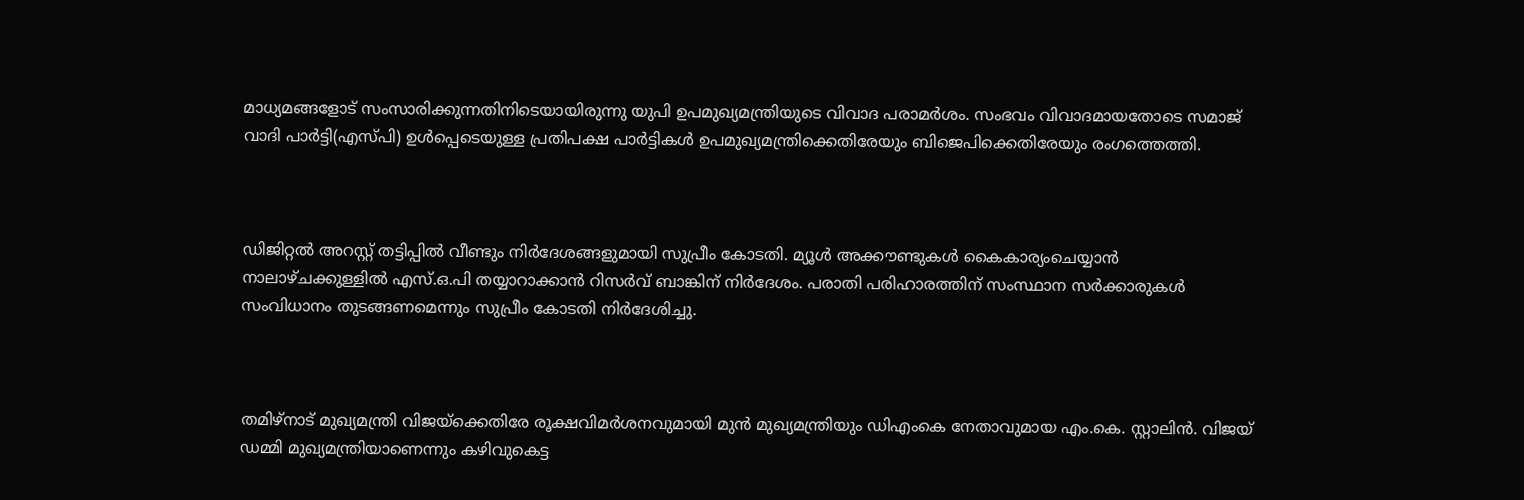മാധ്യമങ്ങളോട് സംസാരിക്കുന്നതിനിടെയായിരുന്നു യുപി ഉപമുഖ്യമന്ത്രിയുടെ വിവാദ പരാമർശം. സംഭവം വിവാദമായതോടെ സമാജ് വാദി പാർട്ടി(എസ്പി) ഉൾപ്പെടെയുള്ള പ്രതിപക്ഷ പാർട്ടികൾ ഉപമുഖ്യമന്ത്രിക്കെതിരേയും ബിജെപിക്കെതിരേയും രംഗത്തെത്തി.



ഡിജിറ്റല്‍ അറസ്റ്റ് തട്ടിപ്പില്‍ വീണ്ടും നിര്‍ദേശങ്ങളുമായി സുപ്രീം കോടതി. മ്യൂള്‍ അക്കൗണ്ടുകള്‍ കൈകാര്യംചെയ്യാന്‍ നാലാഴ്ചക്കുള്ളില്‍ എസ്.ഒ.പി തയ്യാറാക്കാന്‍ റിസര്‍വ് ബാങ്കിന് നിര്‍ദേശം. പരാതി പരിഹാരത്തിന് സംസ്ഥാന സര്‍ക്കാരുകള്‍ സംവിധാനം തുടങ്ങണമെന്നും സുപ്രീം കോടതി നിർദേശിച്ചു.



തമിഴ്നാട് മുഖ്യമന്ത്രി വിജയ്ക്കെതിരേ രൂക്ഷവിമർശനവുമായി മുൻ മുഖ്യമന്ത്രിയും ഡിഎംകെ നേതാവുമായ എം.കെ. സ്റ്റാലിൻ. വിജയ്‍ ഡമ്മി മുഖ്യമന്ത്രിയാണെന്നും കഴിവുകെട്ട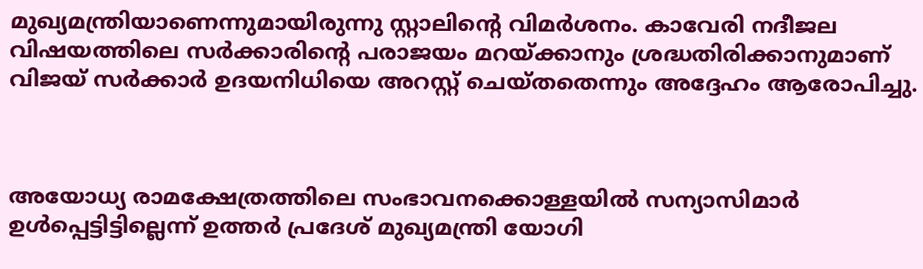മുഖ്യമന്ത്രിയാണെന്നുമായിരുന്നു സ്റ്റാലിന്റെ വിമർശനം. കാവേരി നദീജല വിഷയത്തിലെ സർക്കാരിന്റെ പരാജയം മറയ്ക്കാനും ശ്രദ്ധതിരിക്കാനുമാണ് വിജയ് സർക്കാർ ഉദയനിധിയെ അറസ്റ്റ് ചെയ്തതെന്നും അദ്ദേഹം ആരോപിച്ചു.



അയോധ്യ രാമക്ഷേത്രത്തിലെ സംഭാവനക്കൊള്ളയിൽ സന്യാസിമാർ ഉൾപ്പെട്ടിട്ടില്ലെന്ന് ഉത്തർ പ്രദേശ് മുഖ്യമന്ത്രി യോഗി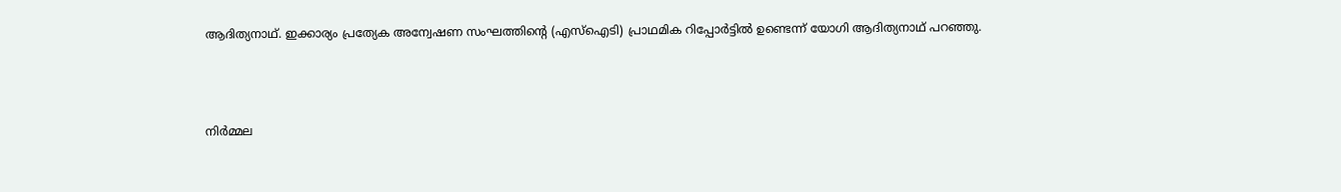ആദിത്യനാഥ്. ഇക്കാര്യം പ്രത്യേക അന്വേഷണ സംഘത്തിൻ്റെ (എസ്ഐടി) പ്രാഥമിക റിപ്പോർട്ടിൽ ഉണ്ടെന്ന് യോഗി ആദിത്യനാഥ് പറഞ്ഞു.



നിർമ്മല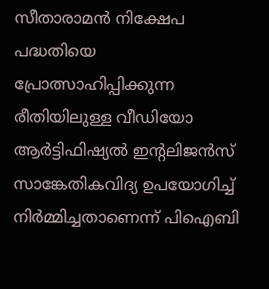സീതാരാമൻ നിക്ഷേപ പദ്ധതിയെ പ്രോത്സാഹിപ്പിക്കുന്ന രീതിയിലുള്ള വീഡിയോ ആർട്ടിഫിഷ്യൽ ഇന്റലിജൻസ് സാങ്കേതികവിദ്യ ഉപയോഗിച്ച് നിർമ്മിച്ചതാണെന്ന് പിഐബി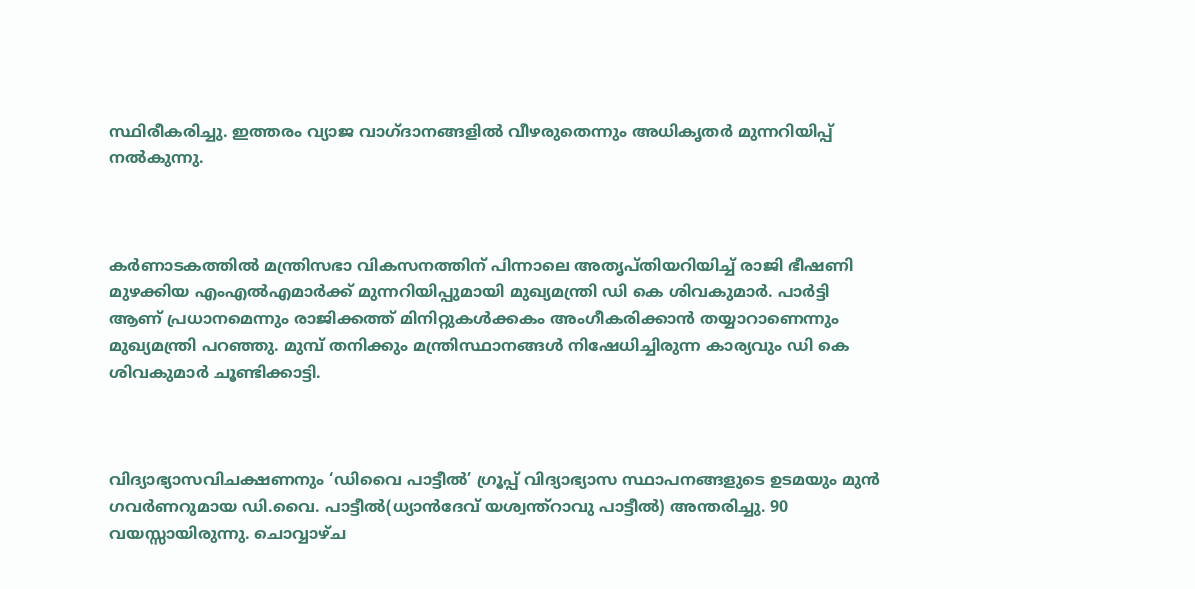സ്ഥിരീകരിച്ചു. ഇത്തരം വ്യാജ വാഗ്ദാനങ്ങളിൽ വീഴരുതെന്നും അധികൃതർ മുന്നറിയിപ്പ് നൽകുന്നു.



കർണാടകത്തിൽ മന്ത്രിസഭാ വികസനത്തിന് പിന്നാലെ അതൃപ്തിയറിയിച്ച് രാജി ഭീഷണി മുഴക്കിയ എംഎൽഎമാർക്ക് മുന്നറിയിപ്പുമായി മുഖ്യമന്ത്രി ഡി കെ ശിവകുമാർ. പാർട്ടി ആണ് പ്രധാനമെന്നും രാജിക്കത്ത് മിനിറ്റുകൾക്കകം അംഗീകരിക്കാൻ തയ്യാറാണെന്നും മുഖ്യമന്ത്രി പറഞ്ഞു. മുമ്പ് തനിക്കും മന്ത്രിസ്ഥാനങ്ങൾ നിഷേധിച്ചിരുന്ന കാര്യവും ഡി കെ ശിവകുമാർ ചൂണ്ടിക്കാട്ടി.



വിദ്യാഭ്യാസവിചക്ഷണനും ‘ഡിവൈ പാട്ടീൽ’ ഗ്രൂപ്പ് വിദ്യാഭ്യാസ സ്ഥാപനങ്ങളുടെ ഉടമയും മുൻ ഗവർണറുമായ ഡി.വൈ. പാട്ടീൽ(ധ്യാൻദേവ് യശ്വന്ത്റാവു പാട്ടീൽ) അന്തരിച്ചു. 90 വയസ്സായിരുന്നു. ചൊവ്വാഴ്ച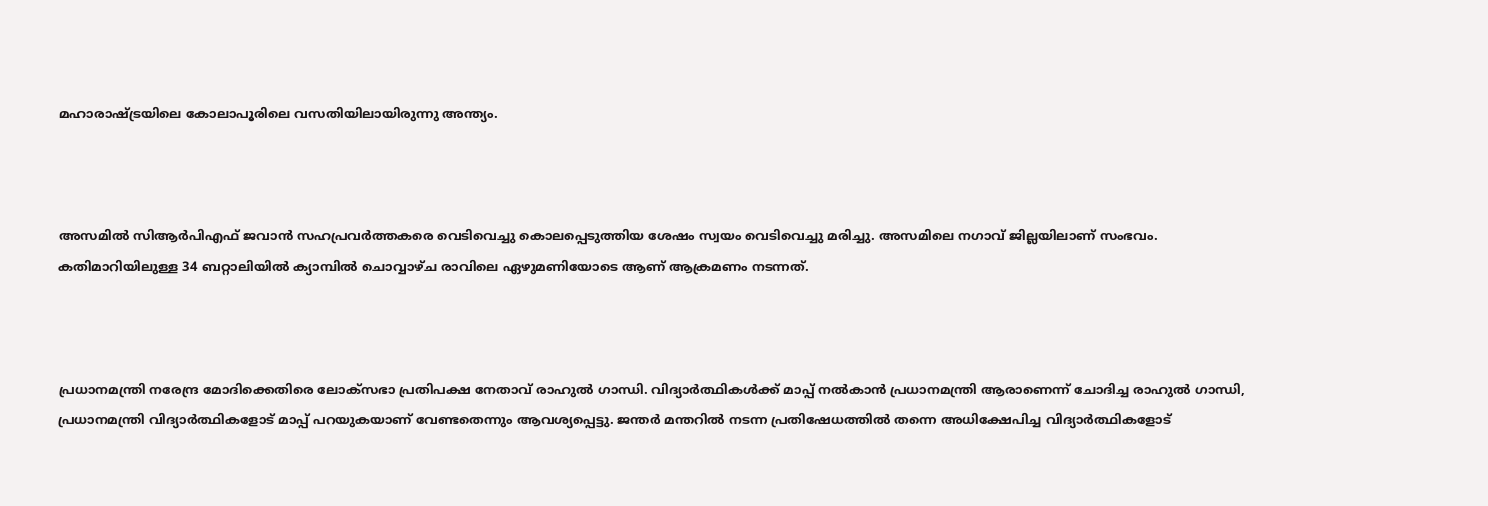മഹാരാഷ്ട്രയിലെ കോലാപൂരിലെ വസതിയിലായിരുന്നു അന്ത്യം.



അസമിൽ സിആർപിഎഫ് ജവാൻ സഹപ്രവർത്തകരെ വെടിവെച്ചു കൊലപ്പെടുത്തിയ ശേഷം സ്വയം വെടിവെച്ചു മരിച്ചു. അസമിലെ നഗാവ് ജില്ലയിലാണ് സംഭവം. കതിമാറിയിലുള്ള 34 ബറ്റാലിയിൽ ക്യാമ്പിൽ ചൊവ്വാഴ്ച രാവിലെ ഏഴുമണിയോടെ ആണ് ആക്രമണം നടന്നത്.



പ്രധാനമന്ത്രി നരേന്ദ്ര മോദിക്കെതിരെ ലോക്സഭാ പ്രതിപക്ഷ നേതാവ് രാഹുൽ ഗാന്ധി. വിദ്യാർത്ഥികൾക്ക് മാപ്പ് നൽകാൻ പ്രധാനമന്ത്രി ആരാണെന്ന് ചോദിച്ച രാഹുൽ ഗാന്ധി, പ്രധാനമന്ത്രി വിദ്യാർത്ഥികളോട് മാപ്പ് പറയുകയാണ് വേണ്ടതെന്നും ആവശ്യപ്പെട്ടു. ജന്തർ മന്തറിൽ നടന്ന പ്രതിഷേധത്തിൽ തന്നെ അധിക്ഷേപിച്ച വിദ്യാർത്ഥികളോട്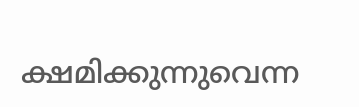ക്ഷമിക്കുന്നുവെന്ന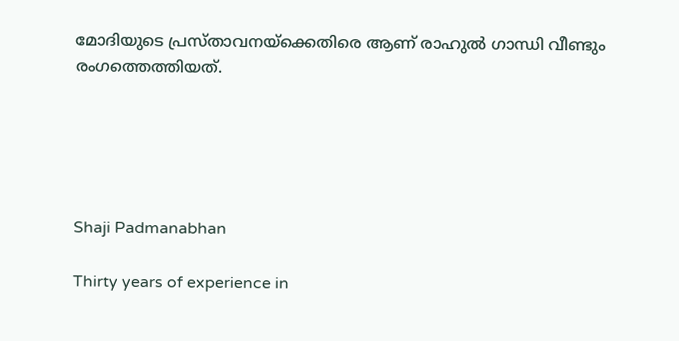മോദിയുടെ പ്രസ്താവനയ്ക്കെതിരെ ആണ് രാഹുൽ ഗാന്ധി വീണ്ടും രംഗത്തെത്തിയത്.





Shaji Padmanabhan

Thirty years of experience in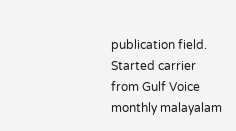publication field. Started carrier from Gulf Voice monthly malayalam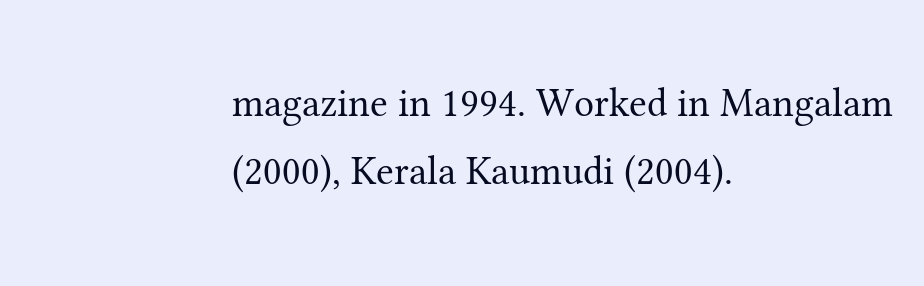magazine in 1994. Worked in Mangalam (2000), Kerala Kaumudi (2004).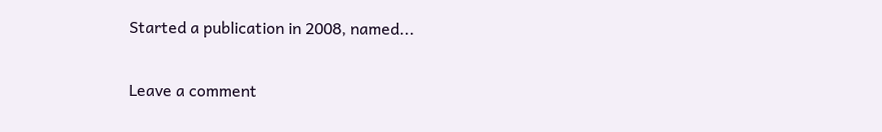Started a publication in 2008, named...

Leave a comment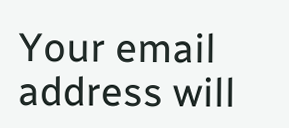Your email address will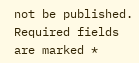not be published. Required fields are marked *